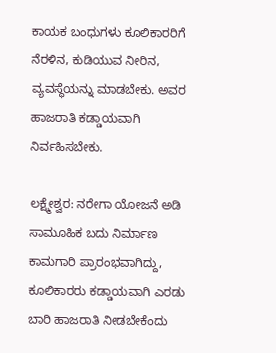ಕಾಯಕ ಬಂಧುಗಳು ಕೂಲಿಕಾರರಿಗೆ ನೆರಳಿನ, ಕುಡಿಯುವ ನೀರಿನ, ವ್ಯವಸ್ಥೆಯನ್ನು ಮಾಡಬೇಕು. ಅವರ ಹಾಜರಾತಿ ಕಡ್ಡಾಯವಾಗಿ ನಿರ್ವಹಿಸಬೇಕು.

ಲಕ್ಷ್ಮೇಶ್ವರ: ನರೇಗಾ ಯೋಜನೆ ಅಡಿ ಸಾಮೂಹಿಕ ಬದು ನಿರ್ಮಾಣ ಕಾಮಗಾರಿ ಪ್ರಾರಂಭವಾಗಿದ್ದು, ಕೂಲಿಕಾರರು ಕಡ್ಡಾಯವಾಗಿ ಎರಡು ಬಾರಿ ಹಾಜರಾತಿ ನೀಡಬೇಕೆಂದು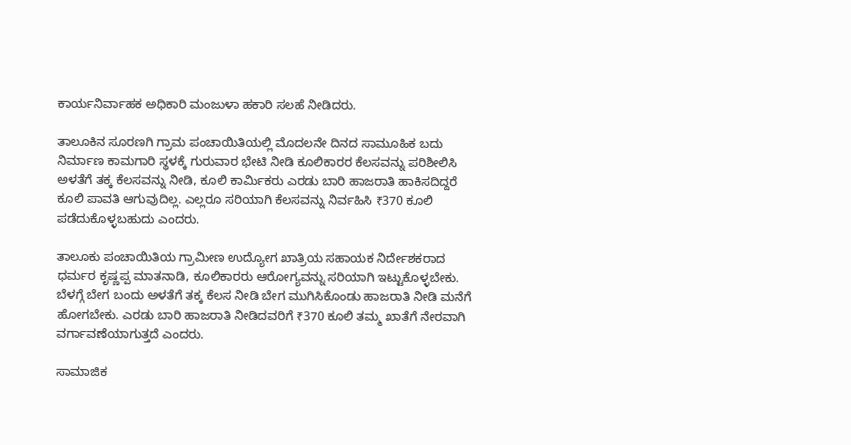ಕಾರ್ಯನಿರ್ವಾಹಕ ಅಧಿಕಾರಿ ಮಂಜುಳಾ ಹಕಾರಿ ಸಲಹೆ ನೀಡಿದರು.

ತಾಲೂಕಿನ ಸೂರಣಗಿ ಗ್ರಾಮ ಪಂಚಾಯಿತಿಯಲ್ಲಿ ಮೊದಲನೇ ದಿನದ ಸಾಮೂಹಿಕ ಬದು ನಿರ್ಮಾಣ ಕಾಮಗಾರಿ ಸ್ಥಳಕ್ಕೆ ಗುರುವಾರ ಭೇಟಿ ನೀಡಿ ಕೂಲಿಕಾರರ ಕೆಲಸವನ್ನು ಪರಿಶೀಲಿಸಿ ಅಳತೆಗೆ ತಕ್ಕ ಕೆಲಸವನ್ನು ನೀಡಿ, ಕೂಲಿ ಕಾರ್ಮಿಕರು ಎರಡು ಬಾರಿ ಹಾಜರಾತಿ ಹಾಕಿಸದಿದ್ದರೆ ಕೂಲಿ ಪಾವತಿ ಆಗುವುದಿಲ್ಲ. ಎಲ್ಲರೂ ಸರಿಯಾಗಿ ಕೆಲಸವನ್ನು ನಿರ್ವಹಿಸಿ ₹370 ಕೂಲಿ ಪಡೆದುಕೊಳ್ಳಬಹುದು ಎಂದರು.

ತಾಲೂಕು ಪಂಚಾಯಿತಿಯ ಗ್ರಾಮೀಣ ಉದ್ಯೋಗ ಖಾತ್ರಿಯ ಸಹಾಯಕ ನಿರ್ದೇಶಕರಾದ ಧರ್ಮರ ಕೃಷ್ಣಪ್ಪ ಮಾತನಾಡಿ, ಕೂಲಿಕಾರರು ಆರೋಗ್ಯವನ್ನು ಸರಿಯಾಗಿ ಇಟ್ಟುಕೊಳ್ಳಬೇಕು. ಬೆಳಗ್ಗೆ ಬೇಗ ಬಂದು ಅಳತೆಗೆ ತಕ್ಕ ಕೆಲಸ ನೀಡಿ ಬೇಗ ಮುಗಿಸಿಕೊಂಡು ಹಾಜರಾತಿ ನೀಡಿ ಮನೆಗೆ ಹೋಗಬೇಕು. ಎರಡು ಬಾರಿ ಹಾಜರಾತಿ ನೀಡಿದವರಿಗೆ ₹370 ಕೂಲಿ ತಮ್ಮ ಖಾತೆಗೆ ನೇರವಾಗಿ ವರ್ಗಾವಣೆಯಾಗುತ್ತದೆ ಎಂದರು.

ಸಾಮಾಜಿಕ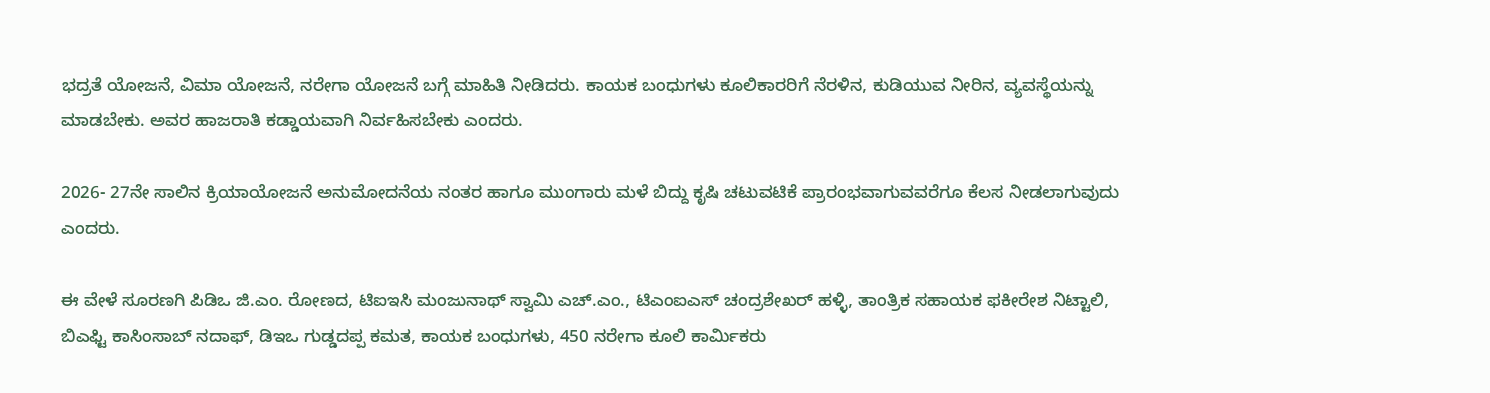ಭದ್ರತೆ ಯೋಜನೆ, ವಿಮಾ ಯೋಜನೆ, ನರೇಗಾ ಯೋಜನೆ ಬಗ್ಗೆ ಮಾಹಿತಿ ನೀಡಿದರು. ಕಾಯಕ ಬಂಧುಗಳು ಕೂಲಿಕಾರರಿಗೆ ನೆರಳಿನ, ಕುಡಿಯುವ ನೀರಿನ, ವ್ಯವಸ್ಥೆಯನ್ನು ಮಾಡಬೇಕು. ಅವರ ಹಾಜರಾತಿ ಕಡ್ಡಾಯವಾಗಿ ನಿರ್ವಹಿಸಬೇಕು ಎಂದರು.

2026- 27ನೇ ಸಾಲಿನ ಕ್ರಿಯಾಯೋಜನೆ ಅನುಮೋದನೆಯ ನಂತರ ಹಾಗೂ ಮುಂಗಾರು ಮಳೆ ಬಿದ್ದು ಕೃಷಿ ಚಟುವಟಿಕೆ ಪ್ರಾರಂಭವಾಗುವವರೆಗೂ ಕೆಲಸ ನೀಡಲಾಗುವುದು ಎಂದರು.

ಈ ವೇಳೆ ಸೂರಣಗಿ ಪಿಡಿಒ ಜಿ.ಎಂ. ರೋಣದ, ಟಿಐಇಸಿ ಮಂಜುನಾಥ್ ಸ್ವಾಮಿ ಎಚ್.ಎಂ., ಟಿಎಂಐಎಸ್ ಚಂದ್ರಶೇಖರ್ ಹಳ್ಳಿ, ತಾಂತ್ರಿಕ ಸಹಾಯಕ ಫಕೀರೇಶ ನಿಟ್ಟಾಲಿ, ಬಿಎಫ್ಟಿ ಕಾಸಿಂಸಾಬ್ ನದಾಫ್, ಡಿಇಒ ಗುಡ್ಡದಪ್ಪ ಕಮತ, ಕಾಯಕ ಬಂಧುಗಳು, 450 ನರೇಗಾ ಕೂಲಿ ಕಾರ್ಮಿಕರು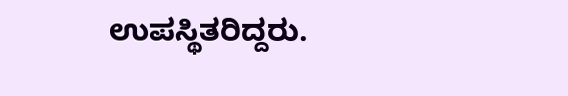ಉಪಸ್ಥಿತರಿದ್ದರು.